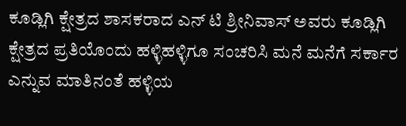ಕೂಡ್ಲಿಗಿ ಕ್ಷೇತ್ರದ ಶಾಸಕರಾದ ಎನ್ ಟಿ ಶ್ರೀನಿವಾಸ್ ಅವರು ಕೂಡ್ಲಿಗಿ ಕ್ಷೇತ್ರದ ಪ್ರತಿಯೊಂದು ಹಳ್ಳಿಹಳ್ಳಿಗೂ ಸಂಚರಿಸಿ ಮನೆ ಮನೆಗೆ ಸರ್ಕಾರ ಎನ್ನುವ ಮಾತಿನಂತೆ ಹಳ್ಳಿಯ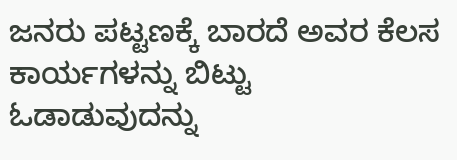ಜನರು ಪಟ್ಟಣಕ್ಕೆ ಬಾರದೆ ಅವರ ಕೆಲಸ ಕಾರ್ಯಗಳನ್ನು ಬಿಟ್ಟು ಓಡಾಡುವುದನ್ನು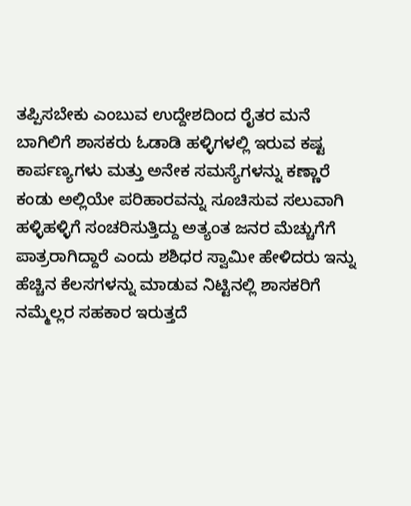ತಪ್ಪಿಸಬೇಕು ಎಂಬುವ ಉದ್ದೇಶದಿಂದ ರೈತರ ಮನೆ ಬಾಗಿಲಿಗೆ ಶಾಸಕರು ಓಡಾಡಿ ಹಳ್ಳಿಗಳಲ್ಲಿ ಇರುವ ಕಷ್ಟ ಕಾರ್ಪಣ್ಯಗಳು ಮತ್ತು ಅನೇಕ ಸಮಸ್ಯೆಗಳನ್ನು ಕಣ್ಣಾರೆ ಕಂಡು ಅಲ್ಲಿಯೇ ಪರಿಹಾರವನ್ನು ಸೂಚಿಸುವ ಸಲುವಾಗಿ ಹಳ್ಳಿಹಳ್ಳಿಗೆ ಸಂಚರಿಸುತ್ತಿದ್ದು ಅತ್ಯಂತ ಜನರ ಮೆಚ್ಚುಗೆಗೆ ಪಾತ್ರರಾಗಿದ್ದಾರೆ ಎಂದು ಶಶಿಧರ ಸ್ವಾಮೀ ಹೇಳಿದರು ಇನ್ನು ಹೆಚ್ಚಿನ ಕೆಲಸಗಳನ್ನು ಮಾಡುವ ನಿಟ್ಟಿನಲ್ಲಿ ಶಾಸಕರಿಗೆ ನಮ್ಮೆಲ್ಲರ ಸಹಕಾರ ಇರುತ್ತದೆ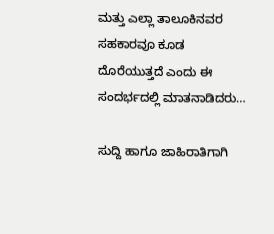ಮತ್ತು ಎಲ್ಲಾ ತಾಲೂಕಿನವರ ಸಹಕಾರವೂ ಕೂಡ ದೊರೆಯುತ್ತದೆ ಎಂದು ಈ ಸಂದರ್ಭದಲ್ಲಿ ಮಾತನಾಡಿದರು…

ಸುದ್ದಿ ಹಾಗೂ ಜಾಹಿರಾತಿಗಾಗಿ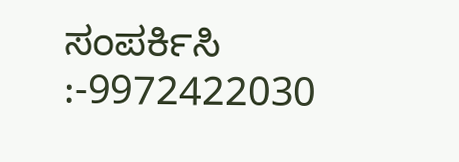ಸಂಪರ್ಕಿಸಿ :-9972422030